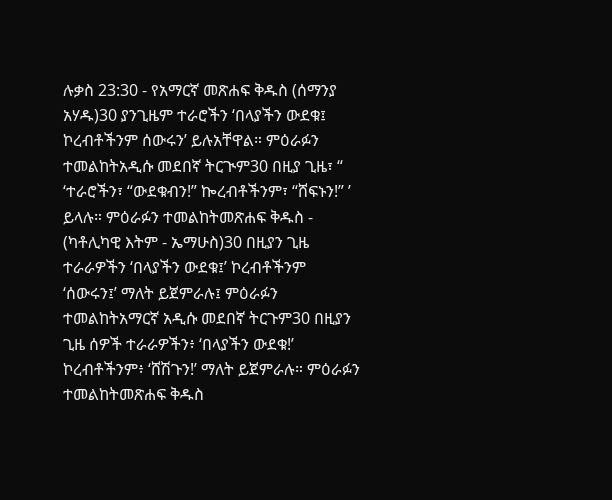ሉቃስ 23:30 - የአማርኛ መጽሐፍ ቅዱስ (ሰማንያ አሃዱ)30 ያንጊዜም ተራሮችን ‘በላያችን ውደቁ፤ ኮረብቶችንም ሰውሩን’ ይሉአቸዋል። ምዕራፉን ተመልከትአዲሱ መደበኛ ትርጒም30 በዚያ ጊዜ፣ “ ‘ተራሮችን፣ “ውደቁብን!” ኰረብቶችንም፣ “ሸፍኑን!” ’ ይላሉ። ምዕራፉን ተመልከትመጽሐፍ ቅዱስ - (ካቶሊካዊ እትም - ኤማሁስ)30 በዚያን ጊዜ ተራራዎችን ‘በላያችን ውደቁ፤’ ኮረብቶችንም ‘ሰውሩን፤’ ማለት ይጀምራሉ፤ ምዕራፉን ተመልከትአማርኛ አዲሱ መደበኛ ትርጉም30 በዚያን ጊዜ ሰዎች ተራራዎችን፥ ‘በላያችን ውደቁ!’ ኮረብቶችንም፥ ‘ሸሽጉን!’ ማለት ይጀምራሉ። ምዕራፉን ተመልከትመጽሐፍ ቅዱስ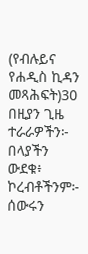(የብሉይና የሐዲስ ኪዳን መጻሕፍት)30 በዚያን ጊዜ ተራራዎችን፦ በላያችን ውደቁ፥ ኮረብቶችንም፦ ሰውሩን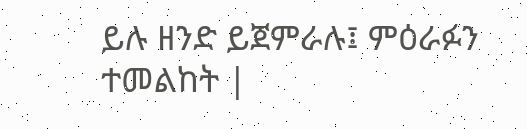ይሉ ዘንድ ይጀምራሉ፤ ምዕራፉን ተመልከት |